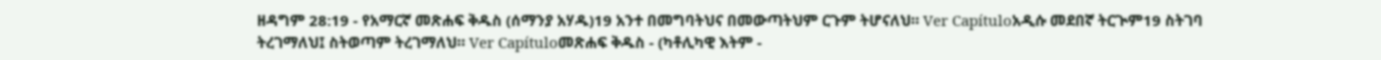ዘዳግም 28:19 - የአማርኛ መጽሐፍ ቅዱስ (ሰማንያ አሃዱ)19 አንተ በመግባትህና በመውጣትህም ርጉም ትሆናለህ። Ver Capítuloአዲሱ መደበኛ ትርጒም19 ስትገባ ትረገማለህ፤ ስትወጣም ትረገማለህ። Ver Capítuloመጽሐፍ ቅዱስ - (ካቶሊካዊ እትም -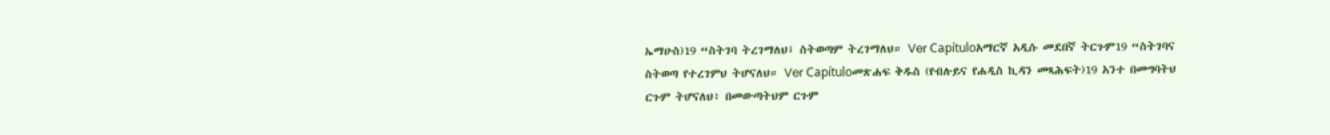ኤማሁስ)19 “ስትገባ ትረገማለህ፤ ስትወጣም ትረገማለህ። Ver Capítuloአማርኛ አዲሱ መደበኛ ትርጉም19 “ስትገባና ስትወጣ የተረገምህ ትሆናለህ። Ver Capítuloመጽሐፍ ቅዱስ (የብሉይና የሐዲስ ኪዳን መጻሕፍት)19 አንተ በመግባትህ ርጉም ትሆናለህ፥ በመውጣትህም ርጉም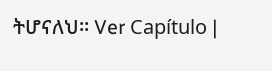ትሆናለህ። Ver Capítulo |